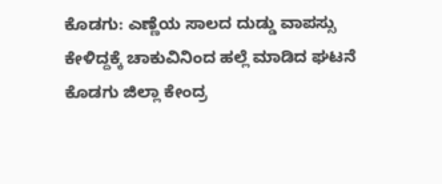ಕೊಡಗು: ಎಣ್ಣೆಯ ಸಾಲದ ದುಡ್ಡು ವಾಪಸ್ಸು ಕೇಳಿದ್ದಕ್ಕೆ ಚಾಕುವಿನಿಂದ ಹಲ್ಲೆ ಮಾಡಿದ ಘಟನೆ ಕೊಡಗು ಜಿಲ್ಲಾ ಕೇಂದ್ರ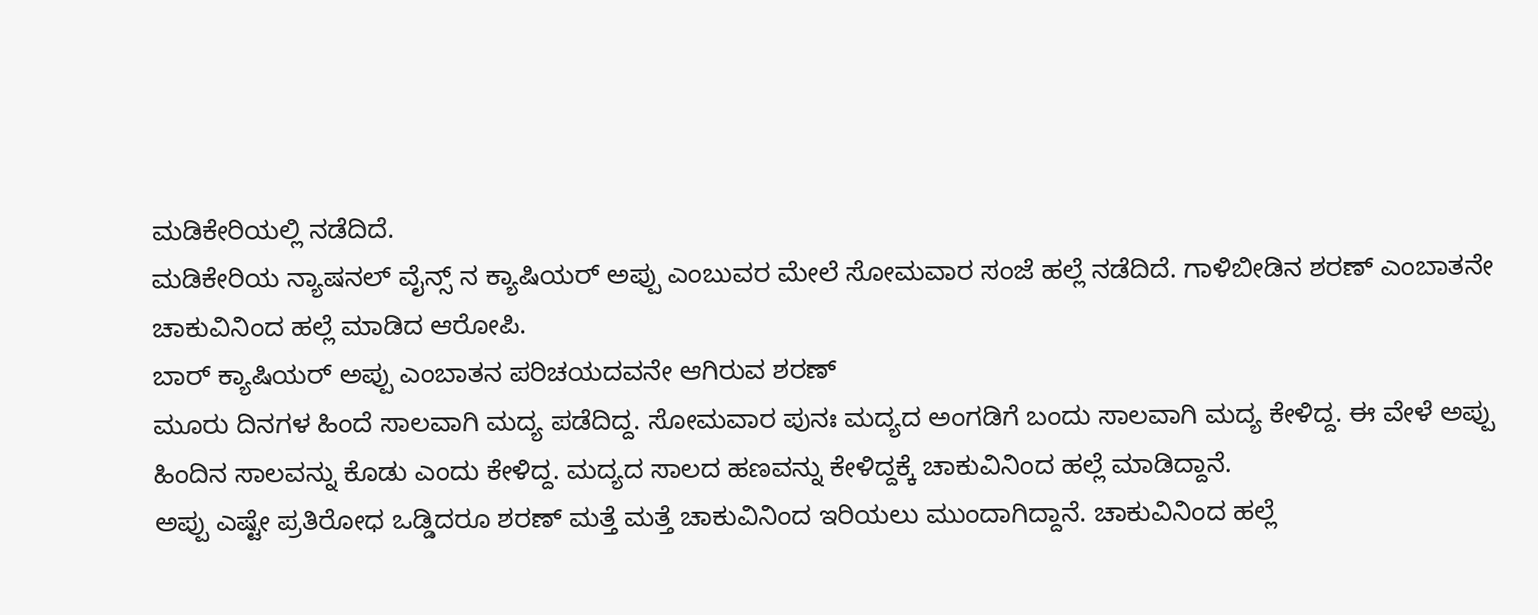ಮಡಿಕೇರಿಯಲ್ಲಿ ನಡೆದಿದೆ.
ಮಡಿಕೇರಿಯ ನ್ಯಾಷನಲ್ ವೈನ್ಸ್ ನ ಕ್ಯಾಷಿಯರ್ ಅಪ್ಪು ಎಂಬುವರ ಮೇಲೆ ಸೋಮವಾರ ಸಂಜೆ ಹಲ್ಲೆ ನಡೆದಿದೆ. ಗಾಳಿಬೀಡಿನ ಶರಣ್ ಎಂಬಾತನೇ ಚಾಕುವಿನಿಂದ ಹಲ್ಲೆ ಮಾಡಿದ ಆರೋಪಿ.
ಬಾರ್ ಕ್ಯಾಷಿಯರ್ ಅಪ್ಪು ಎಂಬಾತನ ಪರಿಚಯದವನೇ ಆಗಿರುವ ಶರಣ್
ಮೂರು ದಿನಗಳ ಹಿಂದೆ ಸಾಲವಾಗಿ ಮದ್ಯ ಪಡೆದಿದ್ದ. ಸೋಮವಾರ ಪುನಃ ಮದ್ಯದ ಅಂಗಡಿಗೆ ಬಂದು ಸಾಲವಾಗಿ ಮದ್ಯ ಕೇಳಿದ್ದ. ಈ ವೇಳೆ ಅಪ್ಪು ಹಿಂದಿನ ಸಾಲವನ್ನು ಕೊಡು ಎಂದು ಕೇಳಿದ್ದ. ಮದ್ಯದ ಸಾಲದ ಹಣವನ್ನು ಕೇಳಿದ್ದಕ್ಕೆ ಚಾಕುವಿನಿಂದ ಹಲ್ಲೆ ಮಾಡಿದ್ದಾನೆ.
ಅಪ್ಪು ಎಷ್ಟೇ ಪ್ರತಿರೋಧ ಒಡ್ಡಿದರೂ ಶರಣ್ ಮತ್ತೆ ಮತ್ತೆ ಚಾಕುವಿನಿಂದ ಇರಿಯಲು ಮುಂದಾಗಿದ್ದಾನೆ. ಚಾಕುವಿನಿಂದ ಹಲ್ಲೆ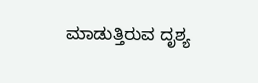ಮಾಡುತ್ತಿರುವ ದೃಶ್ಯ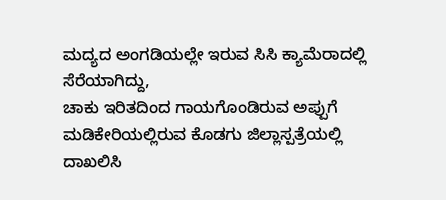ಮದ್ಯದ ಅಂಗಡಿಯಲ್ಲೇ ಇರುವ ಸಿಸಿ ಕ್ಯಾಮೆರಾದಲ್ಲಿ ಸೆರೆಯಾಗಿದ್ದು,
ಚಾಕು ಇರಿತದಿಂದ ಗಾಯಗೊಂಡಿರುವ ಅಪ್ಪುಗೆ ಮಡಿಕೇರಿಯಲ್ಲಿರುವ ಕೊಡಗು ಜಿಲ್ಲಾಸ್ಪತ್ರೆಯಲ್ಲಿ ದಾಖಲಿಸಿ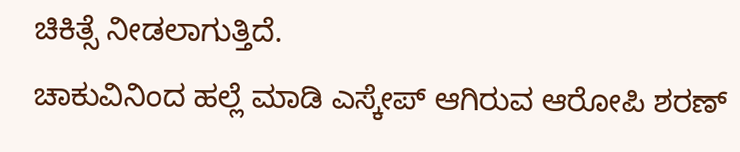ಚಿಕಿತ್ಸೆ ನೀಡಲಾಗುತ್ತಿದೆ.
ಚಾಕುವಿನಿಂದ ಹಲ್ಲೆ ಮಾಡಿ ಎಸ್ಕೇಪ್ ಆಗಿರುವ ಆರೋಪಿ ಶರಣ್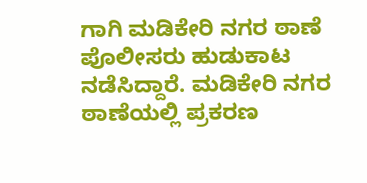ಗಾಗಿ ಮಡಿಕೇರಿ ನಗರ ಠಾಣೆ ಪೊಲೀಸರು ಹುಡುಕಾಟ ನಡೆಸಿದ್ದಾರೆ. ಮಡಿಕೇರಿ ನಗರ ಠಾಣೆಯಲ್ಲಿ ಪ್ರಕರಣ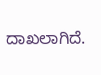ದಾಖಲಾಗಿದೆ.